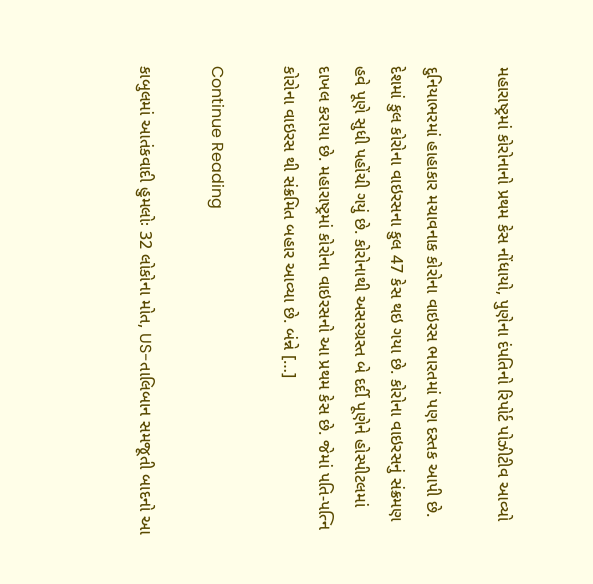મહારાષ્ટ્રમાં કોરોનાનો પ્રથમ કેસ નોંધાયો, પુણેના દંપતિનો રિપોર્ટ પોઝીટીવ આવ્યો

દુનિયાભરમાં હાહાકાર મચાવનાક કોરોના વાઇરસ ભારતમાં પણ દસ્તક આપી છે. દેશમાં કુલ કોરોના વાઇરસના કુલ 47 કેસ થઇ ગયા છે. કોરોના વાઇરસનું સંક્રમણ હવે પૂણે સુધી પહોંચી ગયું છે. કોરોનાથી અસરગ્રસ્ત બે દર્દી પૂણેને હોસ્પીટલમાં દાખલ કરાયા છે. મહારાષ્ટ્રમાં કોરોના વાઇરસનો આ પ્રથમ કેસ છે. જેમાં પતિ-પત્નિ કોરોના વાઇરસ થી સંક્રમિત બહાર આવ્યા છે. બંન્ને […]

Continue Reading

કાબુલમાં આતંકવાદી હુમલોઃ 32 લોકોના મોત, US-તાલિબાન સમજૂતી બાદનો આ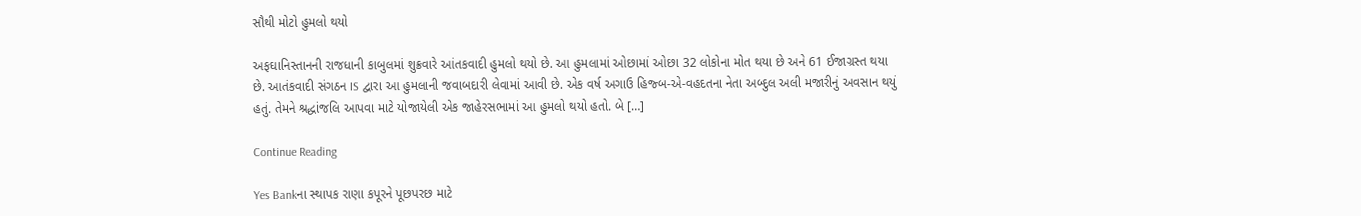સૌથી મોટો હુમલો થયો

અફઘાનિસ્તાનની રાજધાની કાબુલમાં શુક્રવારે આંતકવાદી હુમલો થયો છે. આ હુમલામાં ઓછામાં ઓછા 32 લોકોના મોત થયા છે અને 61 ઈજાગ્રસ્ત થયા છે. આતંકવાદી સંગઠન IS દ્વારા આ હુમલાની જવાબદારી લેવામાં આવી છે. એક વર્ષ અગાઉ હિજ્બ-એ-વહદતના નેતા અબ્દુલ અલી મજારીનું અવસાન થયું હતું. તેમને શ્રદ્ધાંજલિ આપવા માટે યોજાયેલી એક જાહેરસભામાં આ હુમલો થયો હતો. બે […]

Continue Reading

Yes Bankના સ્થાપક રાણા કપૂરને પૂછપરછ માટે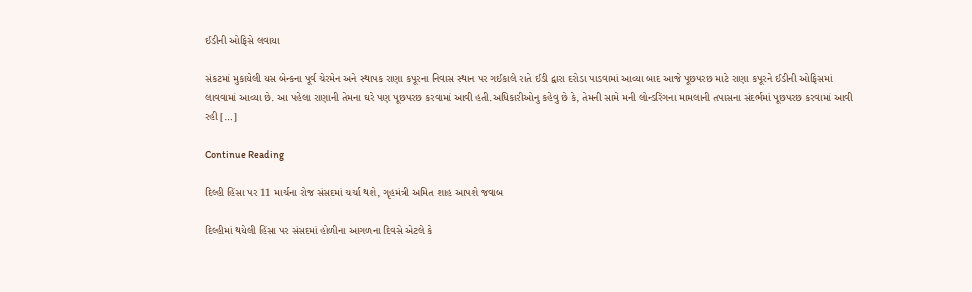ઈડીની ઓફિસે લવાયા

સંકટમાં મુકાયેલી યસ બેન્કના પૂર્વ ચેરમેન અને સ્થાપક રાણા કપૂરના નિવાસ સ્થાન પર ગઈકાલે રાતે ઈડી દ્વારા દરોડા પાડવામાં આવ્યા બાદ આજે પૂછપરછ માટે રાણા કપૂરને ઈડીની ઓફિસમાં લાવવામાં આવ્યા છે. આ પહેલા રાણાની તેમના ઘરે પણ પૂછપરછ કરવામાં આવી હતી.અધિકારીઓનુ કહેવુ છે કે, તેમની સામે મની લોન્ડરિંગના મામલાની તપાસના સંદર્ભમાં પૂછપરછ કરવામાં આવી રહી […]

Continue Reading

દિલ્હી હિંસા પર 11 માર્ચના રોજ સંસદમાં ચર્ચા થશે, ગૃહમંત્રી અમિત શાહ આપશે જવાબ

દિલ્હીમાં થયેલી હિંસા પર સંસદમાં હોળીના આગળના દિવસે એટલે કે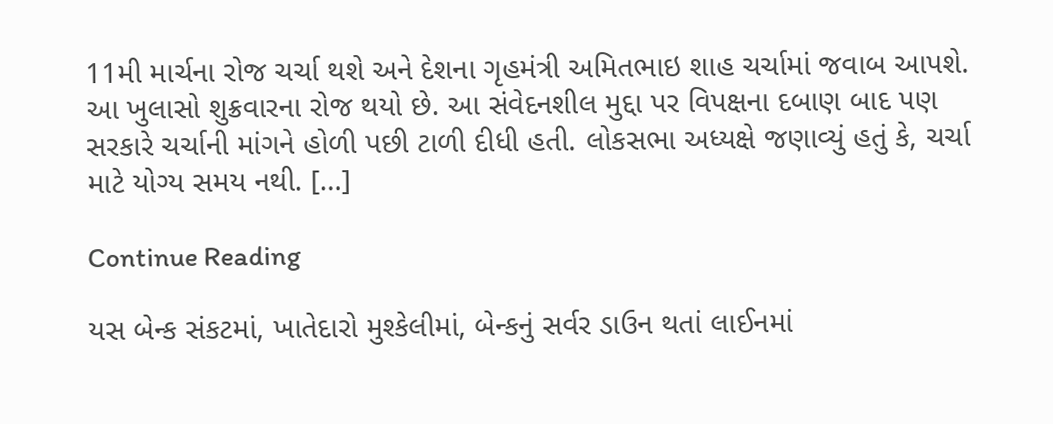11મી માર્ચના રોજ ચર્ચા થશે અને દેશના ગૃહમંત્રી અમિતભાઇ શાહ ચર્ચામાં જવાબ આપશે. આ ખુલાસો શુક્રવારના રોજ થયો છે. આ સંવેદનશીલ મુદ્દા પર વિપક્ષના દબાણ બાદ પણ સરકારે ચર્ચાની માંગને હોળી પછી ટાળી દીધી હતી. લોકસભા અધ્યક્ષે જણાવ્યું હતું કે, ચર્ચા માટે યોગ્ય સમય નથી. […]

Continue Reading

યસ બેન્ક સંકટમાં, ખાતેદારો મુશ્કેલીમાં, બેન્કનું સર્વર ડાઉન થતાં લાઈનમાં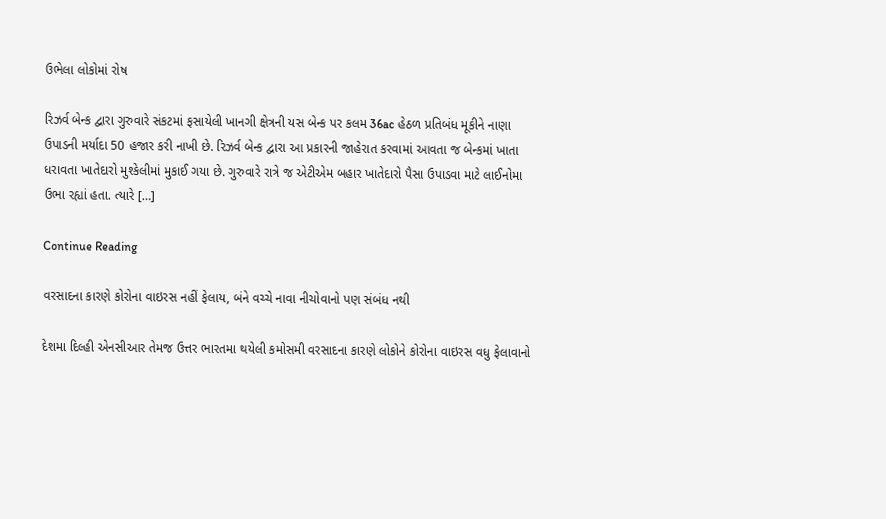ઉભેલા લોકોમાં રોષ

રિઝર્વ બેન્ક દ્વારા ગુરુવારે સંકટમાં ફસાયેલી ખાનગી ક્ષેત્રની યસ બેન્ક પર કલમ 36ac હેઠળ પ્રતિબંધ મૂકીને નાણા ઉપાડની મર્યાદા 50 હજાર કરી નાખી છે. રિઝર્વ બેન્ક દ્વારા આ પ્રકારની જાહેરાત કરવામાં આવતા જ બેન્કમાં ખાતા ધરાવતા ખાતેદારો મુશ્કેલીમાં મુકાઈ ગયા છે. ગુરુવારે રાત્રે જ એટીએમ બહાર ખાતેદારો પૈસા ઉપાડવા માટે લાઈનોમા ઉભા રહ્યાં હતા. ત્યારે […]

Continue Reading

વરસાદના કારણે કોરોના વાઇરસ નહીં ફેલાય, બંને વચ્ચે નાવા નીચોવાનો પણ સંબંધ નથી

દેશમા દિલ્હી એનસીઆર તેમજ ઉત્તર ભારતમા થયેલી કમોસમી વરસાદના કારણે લોકોને કોરોના વાઇરસ વધુ ફેલાવાનો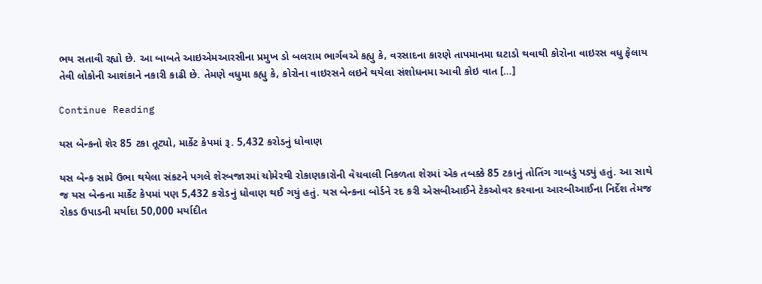ભય સતાવી રહ્યો છે. આ બાબતે આઇએમઆરસીના પ્રમુખ ડો બલરામ ભાર્ગવએ કહ્યુ કે, વરસાદના કારણે તાપમાનમા ઘટાડો થવાથી કોરોના વાઇરસ વધુ ફેલાય તેવી લોકોની આશંકાને નકારી કાઢી છે. તેમણે વધુમા કહ્યુ કે, કોરોના વાઇરસને લઇને થયેલા સંશોધનમા આવી કોઇ વાત […]

Continue Reading

યસ બેન્કનો શેર 85 ટકા તૂટ્યો, માર્કેટ કેપમાં રૂ. 5,432 કરોડનું ધોવાણ

યસ બેન્ક સામે ઉભા થયેલા સંકટને પગલે શેરબજારમાં ચોમેરથી રોકાણકારોની વેચવાલી નિકળતા શેરમાં એક તબક્કે 85 ટકાનું તોતિંગ ગાબડું પડ્યું હતું. આ સાથે જ યસ બેન્કના માર્કેટ કેપમાં પણ 5,432 કરોડનું ધોવાણ થઈ ગયું હતું. યસ બેન્કના બોર્ડને રદ કરી એસબીઆઈને ટેકઓવર કરવાના આરબીઆઈના નિર્દેશ તેમજ રોકડ ઉપાડની મર્યાદા 50,000 મર્યાદીત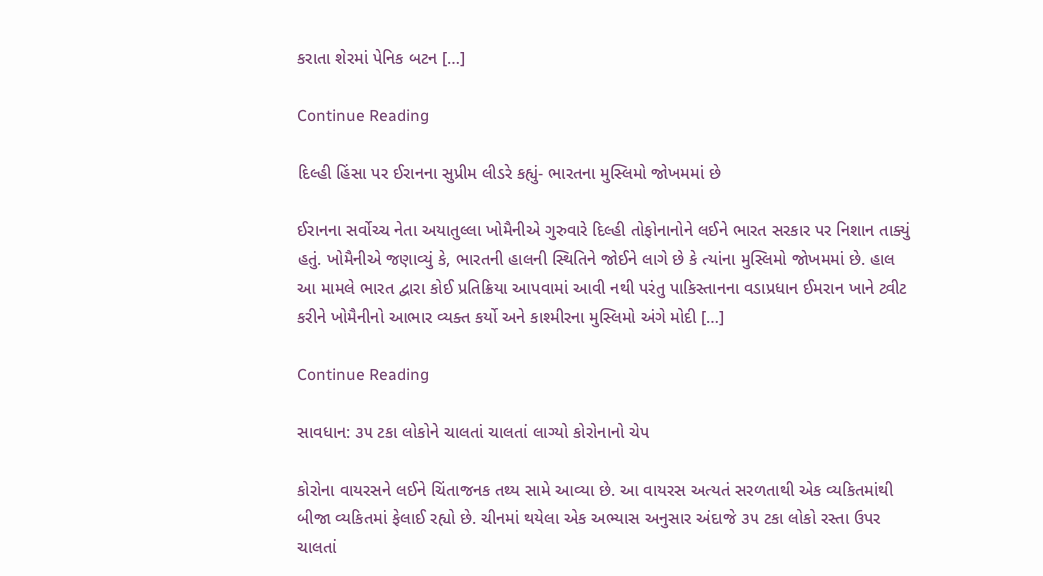કરાતા શેરમાં પેનિક બટન […]

Continue Reading

દિલ્હી હિંસા પર ઈરાનના સુપ્રીમ લીડરે કહ્યું- ભારતના મુસ્લિમો જોખમમાં છે

ઈરાનના સર્વોચ્ચ નેતા અયાતુલ્લા ખોમૈનીએ ગુરુવારે દિલ્હી તોફોનાનોને લઈને ભારત સરકાર પર નિશાન તાક્યું હતું. ખોમૈનીએ જણાવ્યું કે, ભારતની હાલની સ્થિતિને જોઈને લાગે છે કે ત્યાંના મુસ્લિમો જોખમમાં છે. હાલ આ મામલે ભારત દ્વારા કોઈ પ્રતિક્રિયા આપવામાં આવી નથી પરંતુ પાકિસ્તાનના વડાપ્રધાન ઈમરાન ખાને ટ્વીટ કરીને ખોમૈનીનો આભાર વ્યક્ત કર્યો અને કાશ્મીરના મુસ્લિમો અંગે મોદી […]

Continue Reading

સાવધાન: ૩૫ ટકા લોકોને ચાલતાં ચાલતાં લાગ્યો કોરોનાનો ચેપ

કોરોના વાયરસને લઈને ચિંતાજનક તથ્ય સામે આવ્યા છે. આ વાયરસ અત્યતં સરળતાથી એક વ્યકિતમાંથી બીજા વ્યકિતમાં ફેલાઈ રહ્યો છે. ચીનમાં થયેલા એક અભ્યાસ અનુસાર અંદાજે ૩૫ ટકા લોકો રસ્તા ઉપર ચાલતાં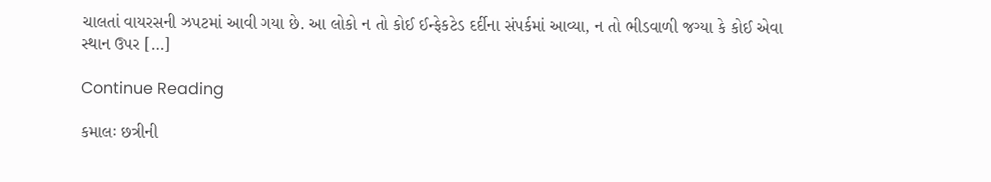ચાલતાં વાયરસની ઝપટમાં આવી ગયા છે. આ લોકો ન તો કોઈ ઈન્ફેકટેડ દર્દીના સંપર્કમાં આવ્યા, ન તો ભીડવાળી જગ્યા કે કોઈ એવા સ્થાન ઉપર […]

Continue Reading

કમાલઃ છત્રીની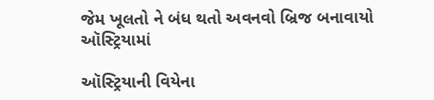જેમ ખૂલતો ને બંધ થતો અવનવો બ્રિજ બનાવાયો ઑસ્ટ્રિયામાં

ઑસ્ટ્રિયાની વિયેના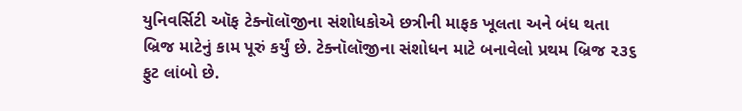યુનિવર્સિટી ઑફ ટેક્નૉલૉજીના સંશોધકોએ છત્રીની માફક ખૂલતા અને બંધ થતા બ્રિજ માટેનું કામ પૂરું કર્યું છે. ટેક્નૉલૉજીના સંશોધન માટે બનાવેલો પ્રથમ બ્રિજ ૨૩૬ ફુટ લાંબો છે.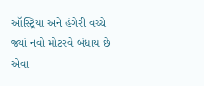ઑસ્ટ્રિયા અને હંગેરી વચ્ચે જ્યાં નવો મોટરવે બંધાય છે એવા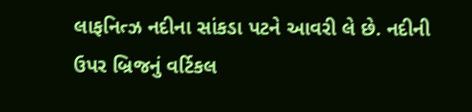લાફનિત્ઝ નદીના સાંકડા પટને આવરી લે છે. નદીની ઉપર બ્રિજનું વર્ટિકલ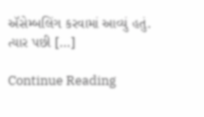ઍસેમ્બલિંગ કરવામાં આવ્યું હતું. ત્યાર પછી […]

Continue Reading